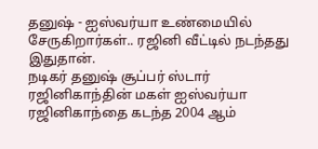தனுஷ் - ஐஸ்வர்யா உண்மையில் சேருகிறார்கள்.. ரஜினி வீட்டில் நடந்தது இதுதான்.
நடிகர் தனுஷ் சூப்பர் ஸ்டார் ரஜினிகாந்தின் மகள் ஐஸ்வர்யா ரஜினிகாந்தை கடந்த 2004 ஆம்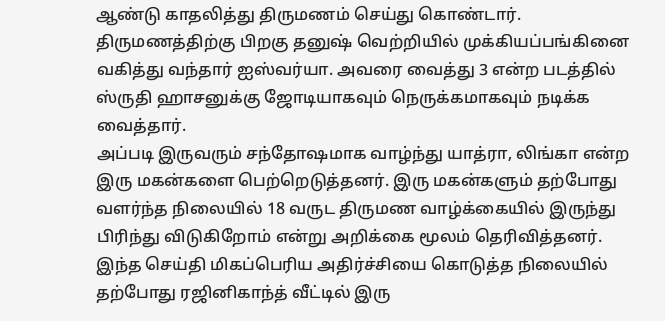ஆண்டு காதலித்து திருமணம் செய்து கொண்டார். திருமணத்திற்கு பிறகு தனுஷ் வெற்றியில் முக்கியப்பங்கினை வகித்து வந்தார் ஐஸ்வர்யா. அவரை வைத்து 3 என்ற படத்தில் ஸ்ருதி ஹாசனுக்கு ஜோடியாகவும் நெருக்கமாகவும் நடிக்க வைத்தார்.
அப்படி இருவரும் சந்தோஷமாக வாழ்ந்து யாத்ரா, லிங்கா என்ற இரு மகன்களை பெற்றெடுத்தனர். இரு மகன்களும் தற்போது வளர்ந்த நிலையில் 18 வருட திருமண வாழ்க்கையில் இருந்து பிரிந்து விடுகிறோம் என்று அறிக்கை மூலம் தெரிவித்தனர்.
இந்த செய்தி மிகப்பெரிய அதிர்ச்சியை கொடுத்த நிலையில் தற்போது ரஜினிகாந்த் வீட்டில் இரு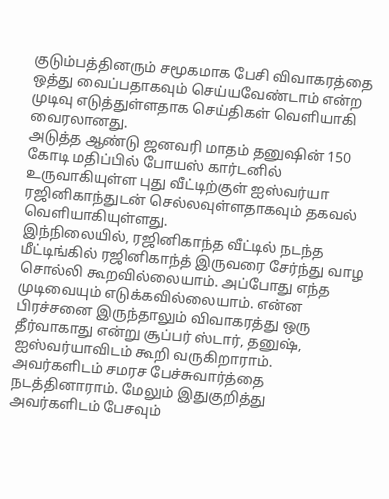குடும்பத்தினரும் சமூகமாக பேசி விவாகரத்தை ஒத்து வைப்பதாகவும் செய்யவேண்டாம் என்ற முடிவு எடுத்துள்ளதாக செய்திகள் வெளியாகி வைரலானது.
அடுத்த ஆண்டு ஜனவரி மாதம் தனுஷின் 150 கோடி மதிப்பில் போயஸ் கார்டனில் உருவாகியுள்ள புது வீட்டிற்குள் ஐஸ்வர்யா ரஜினிகாந்துடன் செல்லவுள்ளதாகவும் தகவல் வெளியாகியுள்ளது.
இந்நிலையில், ரஜினிகாந்த வீட்டில் நடந்த மீட்டிங்கில் ரஜினிகாந்த் இருவரை சேர்ந்து வாழ சொல்லி கூறவில்லையாம். அப்போது எந்த முடிவையும் எடுக்கவில்லையாம். என்ன பிரச்சனை இருந்தாலும் விவாகரத்து ஒரு தீர்வாகாது என்று சூப்பர் ஸ்டார், தனுஷ், ஐஸ்வர்யாவிடம் கூறி வருகிறாராம்.
அவர்களிடம் சமரச பேச்சுவார்த்தை நடத்தினாராம். மேலும் இதுகுறித்து அவர்களிடம் பேசவும்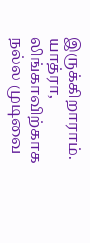இருக்கிறாராம். யாத்ரா, லிங்காவிற்காக நல்ல முடிவை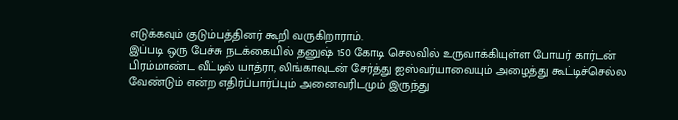எடுக்கவும் குடும்பத்தினர் கூறி வருகிறாராம்.
இப்படி ஒரு பேச்சு நடக்கையில் தனுஷ் 150 கோடி செலவில் உருவாக்கியுள்ள போயர் கார்டன் பிரம்மாண்ட வீட்டில் யாத்ரா, லிங்காவுடன் சேர்த்து ஐஸ்வர்யாவையும் அழைத்து கூட்டிச்செல்ல வேண்டும் என்ற எதிர்ப்பார்ப்பும் அனைவரிடமும் இருந்து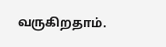வருகிறதாம்.